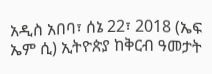አዲስ አበባ፣ ሰኔ 22፣ 2018 (ኤፍ ኤም ሲ) ኢትዮጵያ ከቅርብ ዓመታት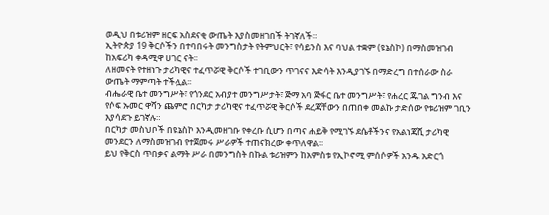ወዲህ በቱሪዝም ዘርፍ አስደናቂ ውጤት እያስመዘገበች ትገኛለች።
ኢትዮጵያ 19 ቅርሶችን በተባበሩት መንግስታት የትምህርት፣ የሳይንስ እና ባህል ተቋም (ዩኔስኮ) በማስመዝገብ ከአፍሪካ ቀዳሚዋ ሀገር ናት፡፡
ለዘመናት የተዘነጉ ታሪካዊና ተፈጥሯዊ ቅርሶች ተገቢውን ጥገናና እድሳት እንዲያገኙ በማድረግ በተሰራው ስራ ውጤት ማምጣት ተችሏል፡፡
ብሔራዊ ቤተ መንግሥት፣ የጎንደር አብያተ መንግሥታት፣ ጅማ አባ ጅፋር ቤተ መንግሥት፣ የሐረር ጁገል ግንብ እና የሶፍ ኡመር ዋሻን ጨምሮ በርካታ ታሪካዊና ተፈጥሯዊ ቅርሶች ደረጃቸውን በጠበቀ መልኩ ታድሰው የቱሪዝም ገቢን እያሳደጉ ይገኛሉ።
በርካታ መስህቦች በዩኔስኮ እንዲመዘገቡ የቀረቡ ሲሆን በጣና ሐይቅ የሚገኙ ደሴቶችንና የአልነጃሺ ታሪካዊ መንደርን ለማስመዝገብ የተጀመሩ ሥራዎች ተጠናክረው ቀጥለዋል፡፡
ይህ የቅርስ ጥበቃና ልማት ሥራ በመንግስት በኩል ቱሪዝምን ከአምስቱ የኢኮኖሚ ምሰሶዎች አንዱ አድርጎ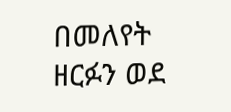በመለየት ዘርፉን ወደ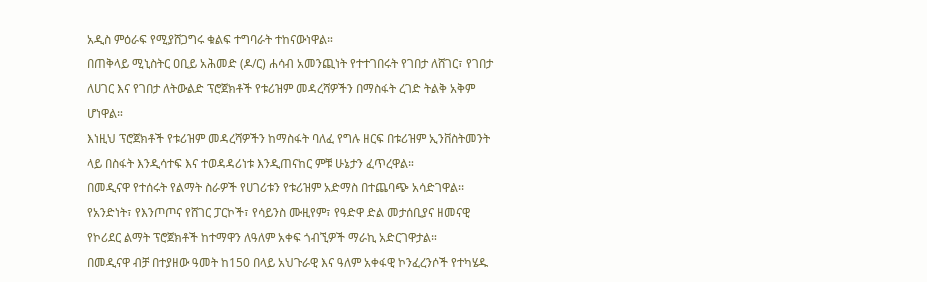አዲስ ምዕራፍ የሚያሸጋግሩ ቁልፍ ተግባራት ተከናውነዋል።
በጠቅላይ ሚኒስትር ዐቢይ አሕመድ (ዶ/ር) ሐሳብ አመንጪነት የተተገበሩት የገበታ ለሸገር፣ የገበታ ለሀገር እና የገበታ ለትውልድ ፕሮጀክቶች የቱሪዝም መዳረሻዎችን በማስፋት ረገድ ትልቅ አቅም ሆነዋል።
እነዚህ ፕሮጀክቶች የቱሪዝም መዳረሻዎችን ከማስፋት ባለፈ የግሉ ዘርፍ በቱሪዝም ኢንቨስትመንት ላይ በስፋት እንዲሳተፍ እና ተወዳዳሪነቱ እንዲጠናከር ምቹ ሁኔታን ፈጥረዋል።
በመዲናዋ የተሰሩት የልማት ስራዎች የሀገሪቱን የቱሪዝም አድማስ በተጨባጭ አሳድገዋል፡፡
የአንድነት፣ የእንጦጦና የሸገር ፓርኮች፣ የሳይንስ ሙዚየም፣ የዓድዋ ድል መታሰቢያና ዘመናዊ የኮሪደር ልማት ፕሮጀክቶች ከተማዋን ለዓለም አቀፍ ጎብኚዎች ማራኪ አድርገዋታል።
በመዲናዋ ብቻ በተያዘው ዓመት ከ150 በላይ አህጉራዊ እና ዓለም አቀፋዊ ኮንፈረንሶች የተካሄዱ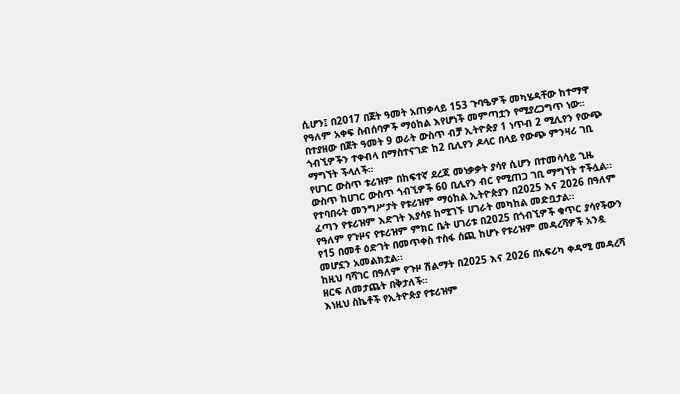ሲሆን፤ በ2017 በጀት ዓመት አጠቃላይ 153 ጉባዔዎች መካሄዳቸው ከተማዋ የዓለም አቀፍ ስብሰባዎች ማዕከል እየሆነች መምጣቷን የሚያረጋግጥ ነው።
በተያዘው በጀት ዓመት 9 ወራት ውስጥ ብቻ ኢትዮጵያ 1 ነጥብ 2 ሚሊየን የውጭ ጎብኚዎችን ተቀብላ በማስተናገድ ከ2 ቢሊየን ዶላር በላይ የውጭ ምንዛሪ ገቢ ማግኘት ችላለች።
የሀገር ውስጥ ቱሪዝም በከፍተኛ ደረጃ መነቃቃት ያሳየ ሲሆን በተመሳሳይ ጊዜ ውስጥ ከሀገር ውስጥ ጎብኚዎች 60 ቢሊየን ብር የሚጠጋ ገቢ ማግኘት ተችሏል፡፡
የተባበሩት መንግሥታት የቱሪዝም ማዕከል ኢትዮጵያን በ2025 እና 2026 በዓለም ፈጣን የቱሪዝም እድገት እያሳዩ ከሚገኙ ሀገራት መካከል መድቧታል።
የዓለም የጉዞና የቱሪዝም ምክር ቤት ሀገሪቱ በ2025 በጎብኚዎች ቁጥር ያሳየችውን የ15 በመቶ ዕድገት በመጥቀስ ተስፋ ሰጪ ከሆኑ የቱሪዝም መዳረሻዎች አንዷ መሆኗን አመልክቷል፡፡
ከዚህ ባሻገር በዓለም የጉዞ ሽልማት በ2025 እና 2026 በአፍሪካ ቀዳሚ መዳረሻ ዘርፍ ለመታጨት በቅታለች።
እነዚህ ስኬቶች የኢትዮጵያ የቱሪዝም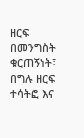ዘርፍ በመንግስት ቁርጠኝነት፣ በግሉ ዘርፍ ተሳትፎ እና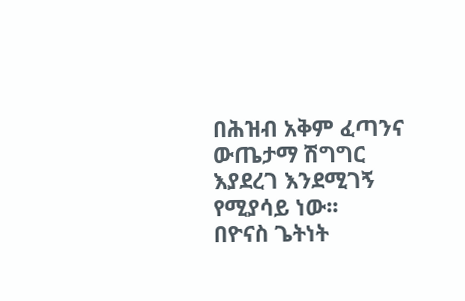በሕዝብ አቅም ፈጣንና ውጤታማ ሽግግር እያደረገ እንደሚገኝ የሚያሳይ ነው፡፡
በዮናስ ጌትነት